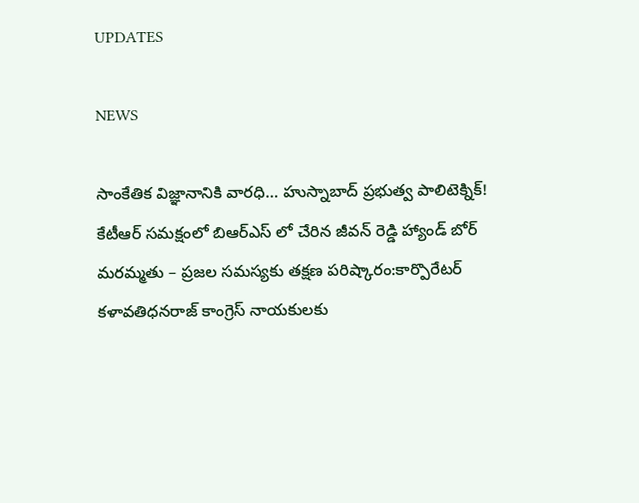UPDATES

NEWS

సాంకేతిక విజ్ఞానానికి వారధి… హుస్నాబాద్ ప్రభుత్వ పాలిటెక్నిక్! కేటీఆర్ సమక్షంలో బిఆర్ఎస్ లో చేరిన జీవన్ రెడ్డి హ్యాండ్ బోర్ మరమ్మతు – ప్రజల సమస్యకు తక్షణ పరిష్కారం:కార్పొరేటర్ కళావతిధనరాజ్ కాంగ్రెస్ నాయకులకు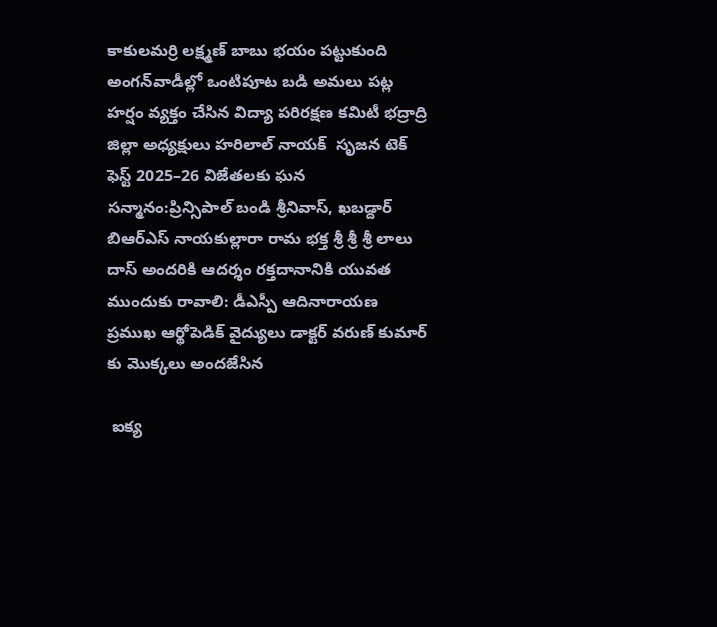కాకులమర్రి లక్ష్మణ్ బాబు భయం పట్టుకుంది అంగన్‌వాడీల్లో ఒంటిపూట బడి అమలు పట్ల హర్షం వ్యక్తం చేసిన విద్యా పరిరక్షణ కమిటీ భద్రాద్రి జిల్లా అధ్యక్షులు హరిలాల్ నాయక్  సృజన టెక్ ఫెస్ట్ 2025–26 విజేతలకు ఘన సన్మానం:ప్రిన్సిపాల్ బండి శ్రీనివాస్, ఖబడ్దార్ బిఆర్ఎస్ నాయకుల్లారా రామ భక్త శ్రీ శ్రీ శ్రీ లాలు దాస్ అందరికి ఆదర్శం రక్తదానానికి యువత ముందుకు రావాలి: డీఎస్పీ ఆదినారాయణ ప్రముఖ ఆర్థోపెడిక్ వైద్యులు డాక్టర్ వరుణ్ కుమార్‌ కు మొక్కలు అందజేసిన

 ఐక్య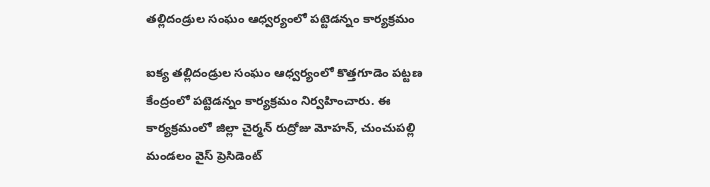తల్లిదండ్రుల సంఘం ఆధ్వర్యంలో పట్టెడన్నం కార్యక్రమం

ఐక్య తల్లిదండ్రుల సంఘం ఆధ్వర్యంలో కొత్తగూడెం పట్టణ కేంద్రంలో పట్టెడన్నం కార్యక్రమం నిర్వహించారు. ఈ కార్యక్రమంలో జిల్లా చైర్మన్ రుద్రోజు మోహన్, చుంచుపల్లి మండలం వైస్ ప్రెసిడెంట్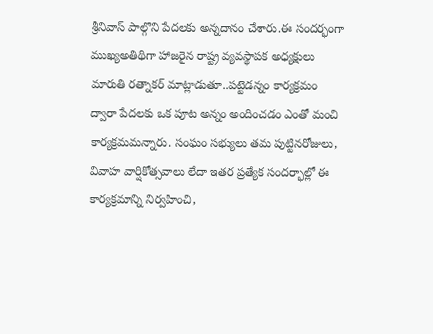శ్రీనివాస్ పాల్గొని పేదలకు అన్నదానం చేశారు.ఈ సందర్భంగా ముఖ్యఅతిథిగా హాజరైన రాష్ట్ర వ్యవస్థాపక అధ్యక్షులు మారుతి రత్నాకర్ మాట్లాడుతూ..పట్టెడన్నం కార్యక్రమం ద్వారా పేదలకు ఒక పూట అన్నం అందించడం ఎంతో మంచి కార్యక్రమమన్నారు. సంఘం సభ్యులు తమ పుట్టినరోజులు, వివాహ వార్షికోత్సవాలు లేదా ఇతర ప్రత్యేక సందర్భాల్లో ఈ కార్యక్రమాన్ని నిర్వహించి,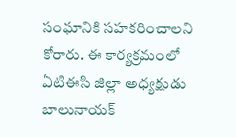సంఘానికి సహకరించాలని కోరారు. ఈ కార్యక్రమంలో ఏటిఈసి జిల్లా అధ్యక్షుడు బాలునాయక్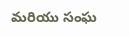మరియు సంఘ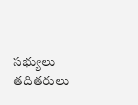సభ్యులు తదితరులు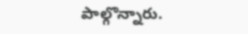పాల్గొన్నారు.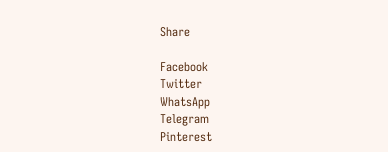Share

Facebook
Twitter
WhatsApp
Telegram
Pinterest